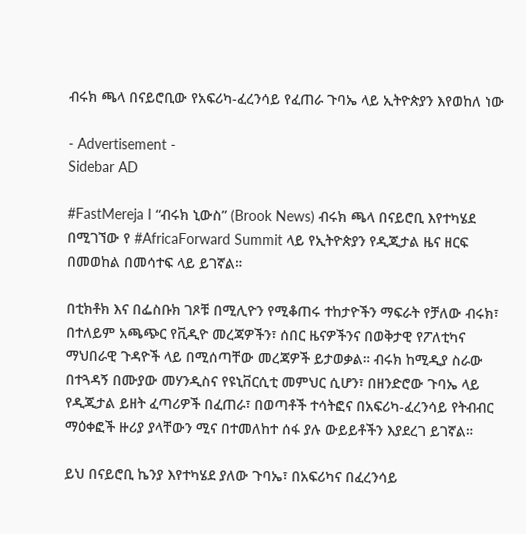ብሩክ ጫላ በናይሮቢው የአፍሪካ-ፈረንሳይ የፈጠራ ጉባኤ ላይ ኢትዮጵያን እየወከለ ነው

- Advertisement -
Sidebar AD

#FastMereja I “ብሩክ ኒውስ” (Brook News) ብሩክ ጫላ በናይሮቢ እየተካሄደ በሚገኘው የ #AfricaForward Summit ላይ የኢትዮጵያን የዲጂታል ዜና ዘርፍ በመወከል በመሳተፍ ላይ ይገኛል።

በቲክቶክ እና በፌስቡክ ገጾቹ በሚሊዮን የሚቆጠሩ ተከታዮችን ማፍራት የቻለው ብሩክ፣ በተለይም አጫጭር የቪዲዮ መረጃዎችን፣ ሰበር ዜናዎችንና በወቅታዊ የፖለቲካና ማህበራዊ ጉዳዮች ላይ በሚሰጣቸው መረጃዎች ይታወቃል። ብሩክ ከሚዲያ ስራው በተጓዳኝ በሙያው መሃንዲስና የዩኒቨርሲቲ መምህር ሲሆን፣ በዘንድሮው ጉባኤ ላይ የዲጂታል ይዘት ፈጣሪዎች በፈጠራ፣ በወጣቶች ተሳትፎና በአፍሪካ-ፈረንሳይ የትብብር ማዕቀፎች ዙሪያ ያላቸውን ሚና በተመለከተ ሰፋ ያሉ ውይይቶችን እያደረገ ይገኛል።

ይህ በናይሮቢ ኬንያ እየተካሄደ ያለው ጉባኤ፣ በአፍሪካና በፈረንሳይ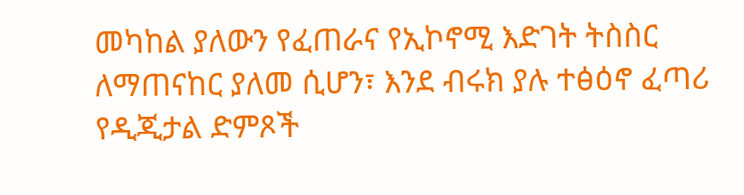መካከል ያለውን የፈጠራና የኢኮኖሚ እድገት ትስስር ለማጠናከር ያለመ ሲሆን፣ እንደ ብሩክ ያሉ ተፅዕኖ ፈጣሪ የዲጂታል ድምጾች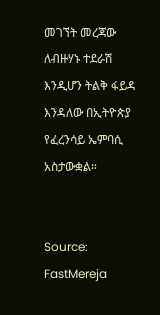መገኘት መረጃው ለብዙሃኑ ተደራሽ እንዲሆን ትልቅ ፋይዳ እንዳለው በኢትዮጵያ የፈረንሳይ ኤምባሲ አስታውቋል።


Source: FastMereja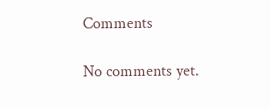Comments

No comments yet.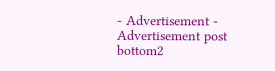- Advertisement -
Advertisement post bottom2